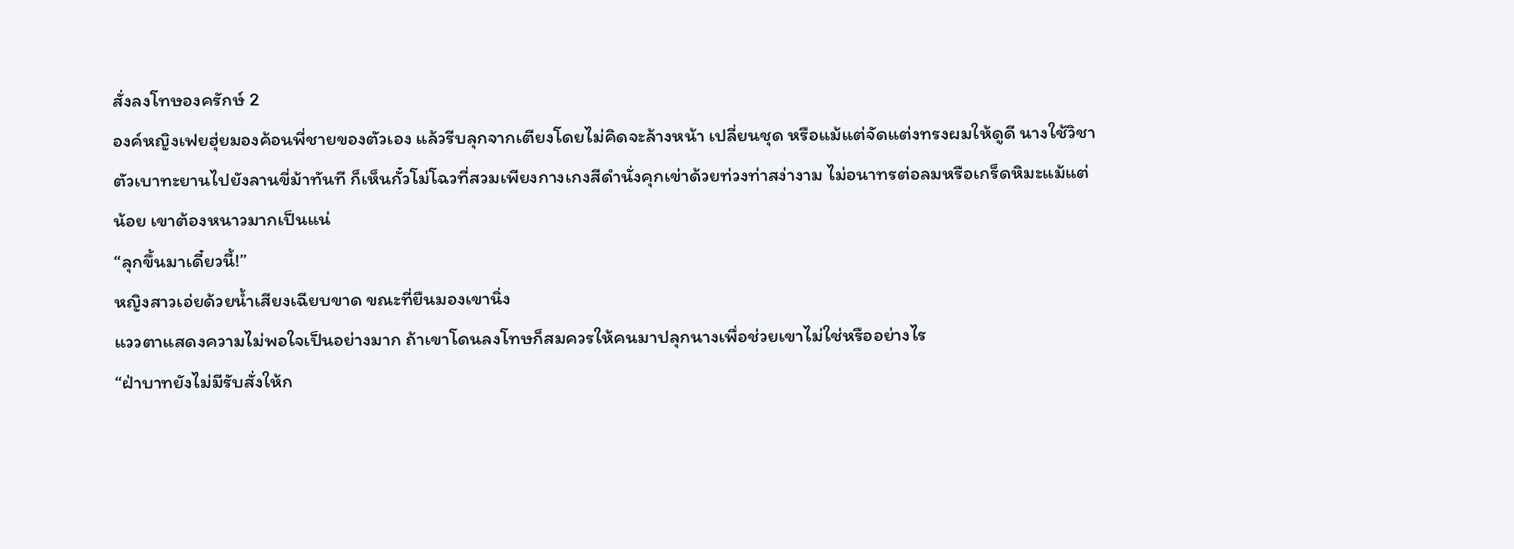สั่งลงโทษองครักษ์ 2
องค์หญิงเฟยฮุ่ยมองค้อนพี่ชายของตัวเอง แล้วรีบลุกจากเตียงโดยไม่คิดจะล้างหน้า เปลี่ยนชุด หรือแม้แต่จัดแต่งทรงผมให้ดูดี นางใช้วิชาตัวเบาทะยานไปยังลานขี่ม้าทันที ก็เห็นกั๋วโม่โฉวที่สวมเพียงกางเกงสีดำนั่งคุกเข่าด้วยท่วงท่าสง่างาม ไม่อนาทรต่อลมหรือเกร็ดหิมะแม้แต่น้อย เขาต้องหนาวมากเป็นแน่
“ลุกขึ้นมาเดี๋ยวนี้!”
หญิงสาวเอ่ยด้วยน้ำเสียงเฉียบขาด ขณะที่ยืนมองเขานิ่ง
แววตาแสดงความไม่พอใจเป็นอย่างมาก ถ้าเขาโดนลงโทษก็สมควรให้คนมาปลุกนางเพื่อช่วยเขาไม่ใช่หรืออย่างไร
“ฝ่าบาทยังไม่มีรับสั่งให้ก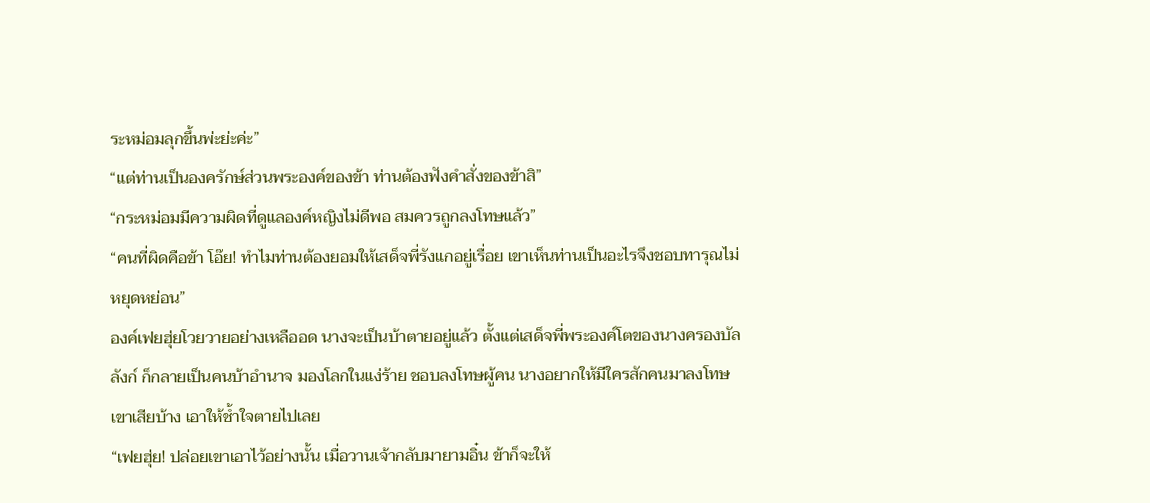ระหม่อมลุกขึ้นพ่ะย่ะค่ะ”
“แต่ท่านเป็นองครักษ์ส่วนพระองค์ของข้า ท่านต้องฟังคำสั่งของข้าสิ”
“กระหม่อมมีความผิดที่ดูแลองค์หญิงไม่ดีพอ สมควรถูกลงโทษแล้ว”
“คนที่ผิดคือข้า โอ๊ย! ทำไมท่านต้องยอมให้เสด็จพี่รังแกอยู่เรื่อย เขาเห็นท่านเป็นอะไรจึงชอบทารุณไม่หยุดหย่อน”
องค์เฟยฮุ่ยโวยวายอย่างเหลืออด นางจะเป็นบ้าตายอยู่แล้ว ตั้งแต่เสด็จพี่พระองค์โตของนางครองบัลลังก์ ก็กลายเป็นคนบ้าอำนาจ มองโลกในแง่ร้าย ชอบลงโทษผู้คน นางอยากให้มีใครสักคนมาลงโทษเขาเสียบ้าง เอาให้ช้ำใจตายไปเลย
“เฟยฮุ่ย! ปล่อยเขาเอาไว้อย่างนั้น เมื่อวานเจ้ากลับมายามอิ๋น ข้าก็จะให้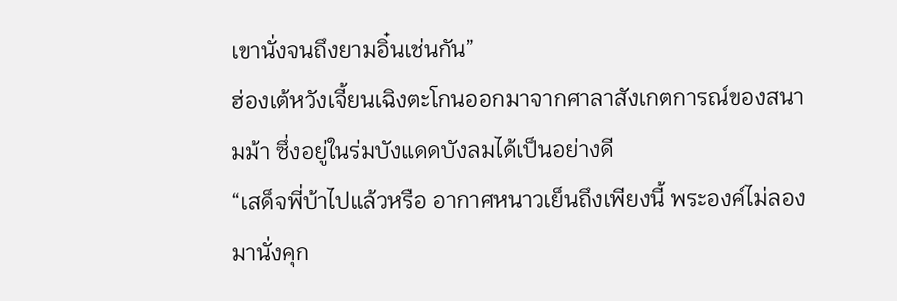เขานั่งจนถึงยามอิ๋นเช่นกัน”
ฮ่องเต้หวังเจี้ยนเฉิงตะโกนออกมาจากศาลาสังเกตการณ์ของสนามม้า ซึ่งอยู่ในร่มบังแดดบังลมได้เป็นอย่างดี
“เสด็จพี่บ้าไปแล้วหรือ อากาศหนาวเย็นถึงเพียงนี้ พระองค์ไม่ลองมานั่งคุก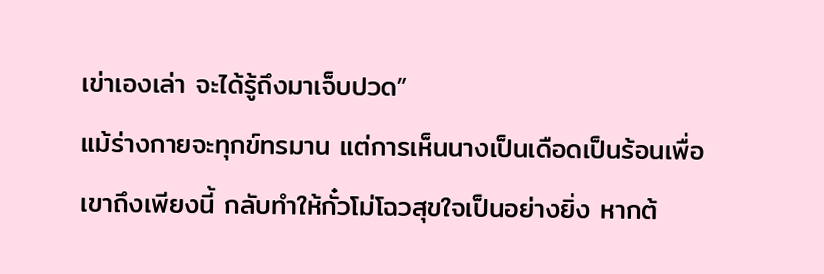เข่าเองเล่า จะได้รู้ถึงมาเจ็บปวด”
แม้ร่างกายจะทุกข์ทรมาน แต่การเห็นนางเป็นเดือดเป็นร้อนเพื่อเขาถึงเพียงนี้ กลับทำให้กั๋วโม่โฉวสุขใจเป็นอย่างยิ่ง หากต้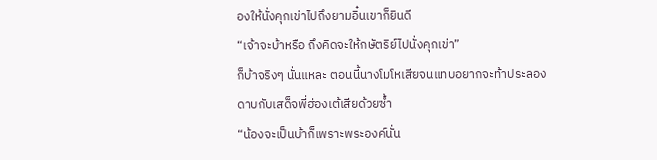องให้นั่งคุกเข่าไปถึงยามอิ๋นเขาก็ยินดี
“เจ้าจะบ้าหรือ ถึงคิดจะให้กษัตริย์ไปนั่งคุกเข่า”
ก็บ้าจริงๆ นั่นแหละ ตอนนี้นางโมโหเสียจนแทบอยากจะท้าประลองดาบกับเสด็จพี่ฮ่องเต้เสียด้วยซ้ำ
“น้องจะเป็นบ้าก็เพราะพระองค์นั่น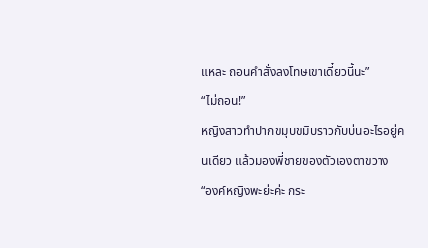แหละ ถอนคำสั่งลงโทษเขาเดี๋ยวนี้นะ”
“ไม่ถอน!”
หญิงสาวทำปากขมุบขมิบราวกับบ่นอะไรอยู่คนเดียว แล้วมองพี่ชายของตัวเองตาขวาง
“องค์หญิงพะย่ะค่ะ กระ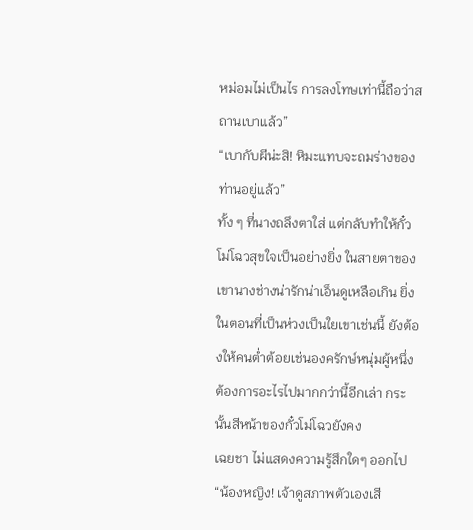หม่อมไม่เป็นไร การลงโทษเท่านี้ถือว่าสถานเบาแล้ว”
“เบากับผีน่ะสิ! หิมะแทบจะถมร่างของท่านอยู่แล้ว”
ทั้ง ๆ ที่นางถลึงตาใส่ แต่กลับทำให้กั๋วโม่โฉวสุขใจเป็นอย่างยิ่ง ในสายตาของเขานางช่างน่ารักน่าเอ็นดูเหลือเกิน ยิ่งในตอนที่เป็นห่วงเป็นใยเขาเช่นนี้ ยังต้องให้คนต่ำต้อยเช่นองครักษ์หนุ่มผู้หนึ่งต้องการอะไรไปมากกว่านี้อีกเล่า กระนั้นสีหน้าของกั๋วโม่โฉวยังคง
เฉยชา ไม่แสดงความรู้สึกใดๆ ออกไป
“น้องหญิง! เจ้าดูสภาพตัวเองเสี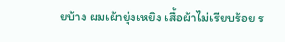ยบ้าง ผมเผ้ายุ่งเหยิง เสื้อผ้าไม่เรียบร้อย ร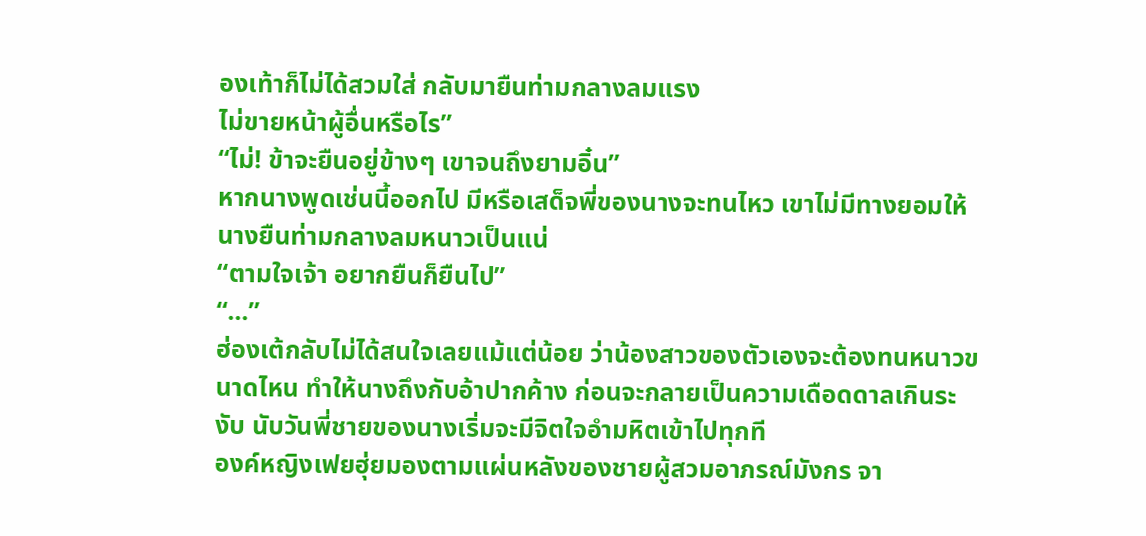องเท้าก็ไม่ได้สวมใส่ กลับมายืนท่ามกลางลมแรง
ไม่ขายหน้าผู้อื่นหรือไร”
“ไม่! ข้าจะยืนอยู่ข้างๆ เขาจนถึงยามอิ๋น”
หากนางพูดเช่นนี้ออกไป มีหรือเสด็จพี่ของนางจะทนไหว เขาไม่มีทางยอมให้นางยืนท่ามกลางลมหนาวเป็นแน่
“ตามใจเจ้า อยากยืนก็ยืนไป”
“...”
ฮ่องเต้กลับไม่ได้สนใจเลยแม้แต่น้อย ว่าน้องสาวของตัวเองจะต้องทนหนาวขนาดไหน ทำให้นางถึงกับอ้าปากค้าง ก่อนจะกลายเป็นความเดือดดาลเกินระงับ นับวันพี่ชายของนางเริ่มจะมีจิตใจอำมหิตเข้าไปทุกที
องค์หญิงเฟยฮุ่ยมองตามแผ่นหลังของชายผู้สวมอาภรณ์มังกร จา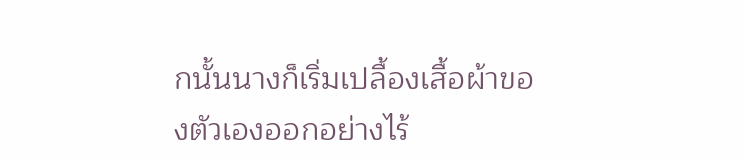กนั้นนางก็เริ่มเปลื้องเสื้อผ้าของตัวเองออกอย่างไร้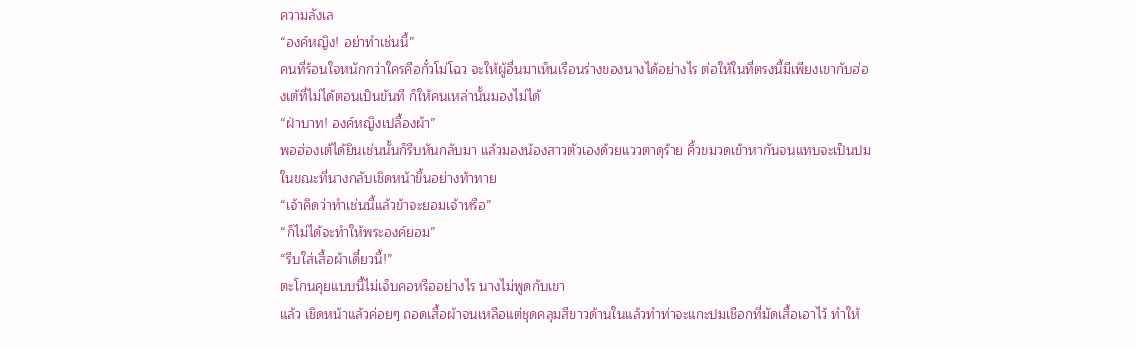ความลังเล
“องค์หญิง! อย่าทำเช่นนี้”
คนที่ร้อนใจหนักกว่าใครคือกั๋วโม่โฉว จะให้ผู้อื่นมาเห็นเรือนร่างของนางได้อย่างไร ต่อให้ในที่ตรงนี้มีเพียงเขากับฮ่องเต้ที่ไม่ได้ตอนเป็นขันที ก็ให้คนเหล่านั้นมองไม่ได้
“ฝ่าบาท! องค์หญิงเปลื้องผ้า”
พอฮ่องเต้ได้ยินเช่นนั้นก็รีบหันกลับมา แล้วมองน้องสาวตัวเองด้วยแววตาดุร้าย คิ้วขมวดเข้าหากันจนแทบจะเป็นปม ในขณะที่นางกลับเชิดหน้าขึ้นอย่างท้าทาย
“เจ้าคิดว่าทำเช่นนี้แล้วข้าจะยอมเจ้าหรือ”
“ก็ไม่ได้จะทำให้พระองค์ยอม”
“รีบใส่เสื้อผ้าเดี๋ยวนี้!”
ตะโกนคุยแบบนี้ไม่เจ็บคอหรืออย่างไร นางไม่พูดกับเขา
แล้ว เชิดหน้าแล้วค่อยๆ ถอดเสื้อผ้าจนเหลือแต่ชุดคลุมสีขาวด้านในแล้วทำท่าจะแกะปมเชือกที่มัดเสื้อเอาไว้ ทำให้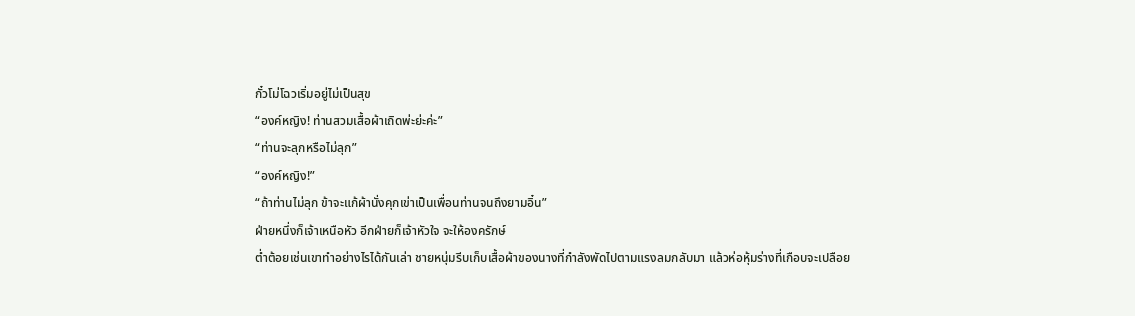กั๋วโม่โฉวเริ่มอยู่ไม่เป็นสุข
“องค์หญิง! ท่านสวมเสื้อผ้าเถิดพ่ะย่ะค่ะ”
“ท่านจะลุกหรือไม่ลุก”
“องค์หญิง!”
“ถ้าท่านไม่ลุก ข้าจะแก้ผ้านั่งคุกเข่าเป็นเพื่อนท่านจนถึงยามอิ๋น”
ฝ่ายหนึ่งก็เจ้าเหนือหัว อีกฝ่ายก็เจ้าหัวใจ จะให้องครักษ์
ต่ำต้อยเช่นเขาทำอย่างไรได้กันเล่า ชายหนุ่มรีบเก็บเสื้อผ้าของนางที่กำลังพัดไปตามแรงลมกลับมา แล้วห่อหุ้มร่างที่เกือบจะเปลือย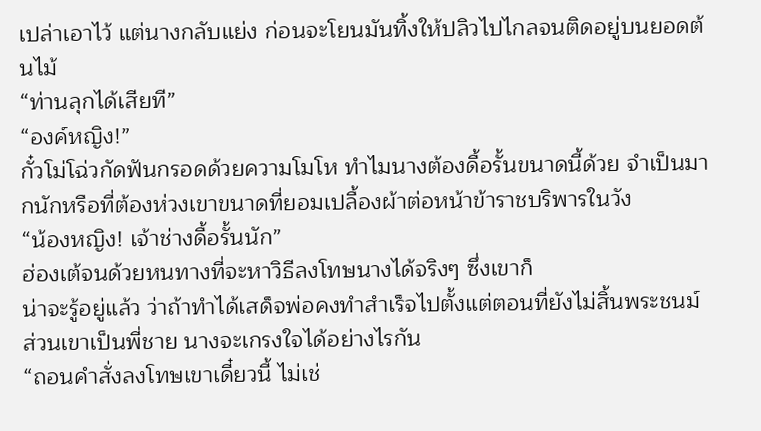เปล่าเอาไว้ แต่นางกลับแย่ง ก่อนจะโยนมันทิ้งให้ปลิวไปไกลจนติดอยู่บนยอดต้นไม้
“ท่านลุกได้เสียที”
“องค์หญิง!”
กั๋วโม่โฉ่วกัดฟันกรอดด้วยความโมโห ทำไมนางต้องดื้อรั้นขนาดนี้ด้วย จำเป็นมากนักหรือที่ต้องห่วงเขาขนาดที่ยอมเปลื้องผ้าต่อหน้าข้าราชบริพารในวัง
“น้องหญิง! เจ้าช่างดื้อรั้นนัก”
ฮ่องเต้จนด้วยหนทางที่จะหาวิธีลงโทษนางได้จริงๆ ซึ่งเขาก็
น่าจะรู้อยู่แล้ว ว่าถ้าทำได้เสด็จพ่อคงทำสำเร็จไปตั้งแต่ตอนที่ยังไม่สิ้นพระชนม์ ส่วนเขาเป็นพี่ชาย นางจะเกรงใจได้อย่างไรกัน
“ถอนคำสั่งลงโทษเขาเดี๋ยวนี้ ไม่เช่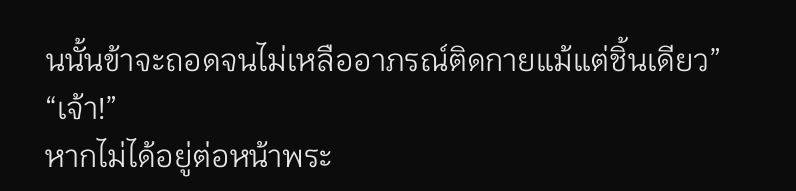นนั้นข้าจะถอดจนไม่เหลืออาภรณ์ติดกายแม้แต่ชิ้นเดียว”
“เจ้า!”
หากไม่ได้อยู่ต่อหน้าพระ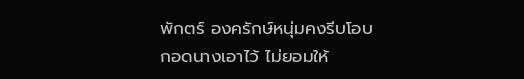พักตร์ องครักษ์หนุ่มคงรีบโอบกอดนางเอาไว้ ไม่ยอมให้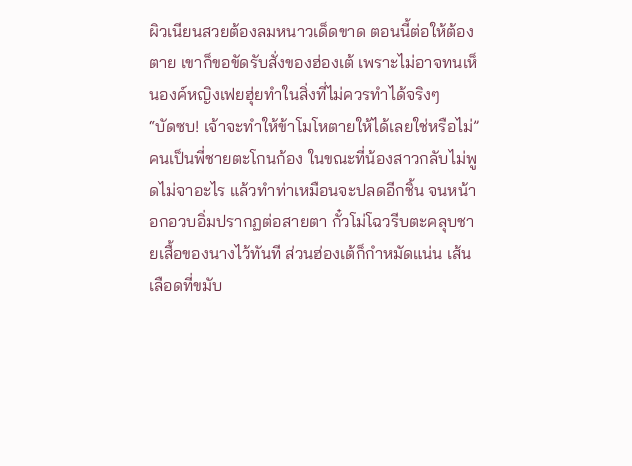ผิวเนียนสวยต้องลมหนาวเด็ดขาด ตอนนี้ต่อให้ต้องตาย เขาก็ขอขัดรับสั่งของฮ่องเต้ เพราะไม่อาจทนเห็นองค์หญิงเฟยฮุ่ยทำในสิ่งที่ไม่ควรทำได้จริงๆ
“บัดซบ! เจ้าจะทำให้ข้าโมโหตายให้ได้เลยใช่หรือไม่”
คนเป็นพี่ชายตะโกนก้อง ในขณะที่น้องสาวกลับไม่พูดไม่จาอะไร แล้วทำท่าเหมือนจะปลดอีกชิ้น จนหน้าอกอวบอิ่มปรากฏต่อสายตา กั๋วโม่โฉวรีบตะคลุบชายเสื้อของนางไว้ทันที ส่วนฮ่องเต้ก็กำหมัดแน่น เส้นเลือดที่ขมับ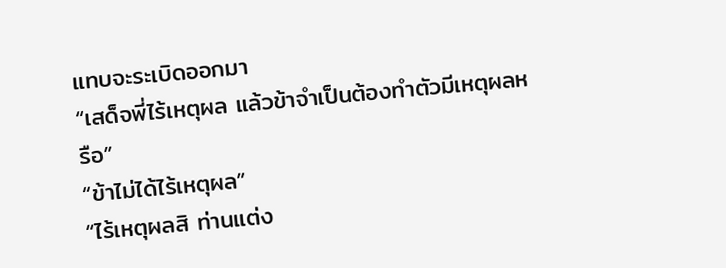แทบจะระเบิดออกมา
“เสด็จพี่ไร้เหตุผล แล้วข้าจำเป็นต้องทำตัวมีเหตุผลหรือ”
“ข้าไม่ได้ไร้เหตุผล”
“ไร้เหตุผลสิ ท่านแต่ง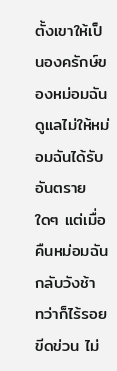ตั้งเขาให้เป็นองครักษ์ของหม่อมฉัน ดูแลไม่ให้หม่อมฉันได้รับอันตรายใดๆ แต่เมื่อคืนหม่อมฉันกลับวังช้า ทว่าก็ไร้รอยขีดข่วน ไม่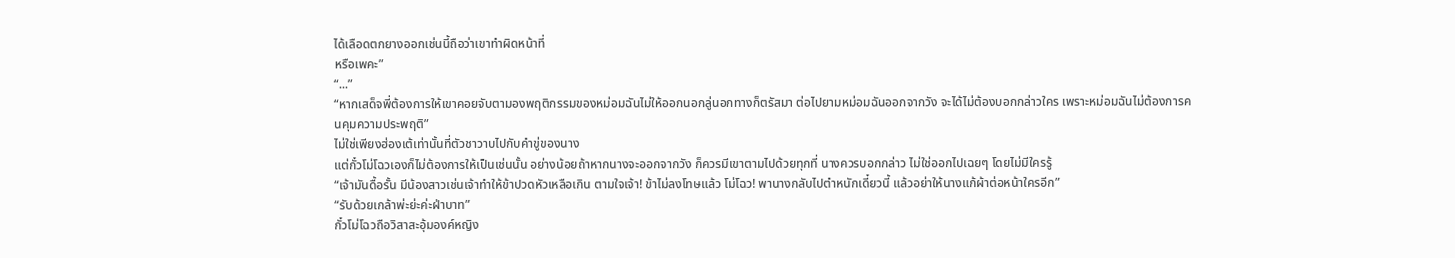ได้เลือดตกยางออกเช่นนี้ถือว่าเขาทำผิดหน้าที่
หรือเพคะ”
“...”
“หากเสด็จพี่ต้องการให้เขาคอยจับตามองพฤติกรรมของหม่อมฉันไม่ให้ออกนอกลู่นอกทางก็ตรัสมา ต่อไปยามหม่อมฉันออกจากวัง จะได้ไม่ต้องบอกกล่าวใคร เพราะหม่อมฉันไม่ต้องการคนคุมความประพฤติ”
ไม่ใช่เพียงฮ่องเต้เท่านั้นที่ตัวชาวาบไปกับคำขู่ของนาง
แต่กั๋วโม่โฉวเองก็ไม่ต้องการให้เป็นเช่นนั้น อย่างน้อยถ้าหากนางจะออกจากวัง ก็ควรมีเขาตามไปด้วยทุกที่ นางควรบอกกล่าว ไม่ใช่ออกไปเฉยๆ โดยไม่มีใครรู้
“เจ้ามันดื้อรั้น มีน้องสาวเช่นเจ้าทำให้ข้าปวดหัวเหลือเกิน ตามใจเจ้า! ข้าไม่ลงโทษแล้ว โม่โฉว! พานางกลับไปตำหนักเดี๋ยวนี้ แล้วอย่าให้นางแก้ผ้าต่อหน้าใครอีก”
“รับด้วยเกล้าพ่ะย่ะค่ะฝ่าบาท”
กั๋วโม่โฉวถือวิสาสะอุ้มองค์หญิง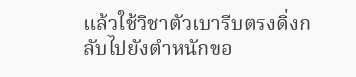แล้วใช้วิชาตัวเบารีบตรงดิ่งกลับไปยังตำหนักขอ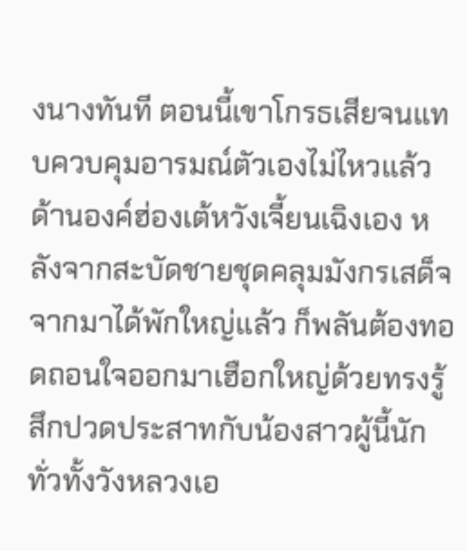งนางทันที ตอนนี้เขาโกรธเสียจนแทบควบคุมอารมณ์ตัวเองไม่ไหวแล้ว
ด้านองค์ฮ่องเต้หวังเจี้ยนเฉิงเอง หลังจากสะบัดชายชุดคลุมมังกรเสด็จจากมาได้พักใหญ่แล้ว ก็พลันต้องทอดถอนใจออกมาเฮือกใหญ่ด้วยทรงรู้สึกปวดประสาทกับน้องสาวผู้นี้นัก
ทั่วทั้งวังหลวงเอ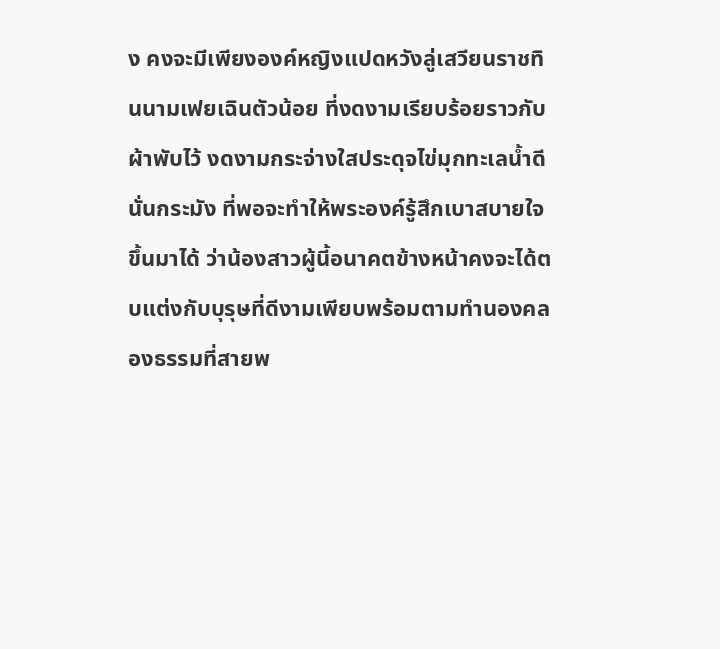ง คงจะมีเพียงองค์หญิงแปดหวังลู่เสวียนราชทินนามเฟยเฉินตัวน้อย ที่งดงามเรียบร้อยราวกับผ้าพับไว้ งดงามกระจ่างใสประดุจไข่มุกทะเลน้ำดีนั่นกระมัง ที่พอจะทำให้พระองค์รู้สึกเบาสบายใจขึ้นมาได้ ว่าน้องสาวผู้นี้อนาคตข้างหน้าคงจะได้ตบแต่งกับบุรุษที่ดีงามเพียบพร้อมตามทำนองคลองธรรมที่สายพ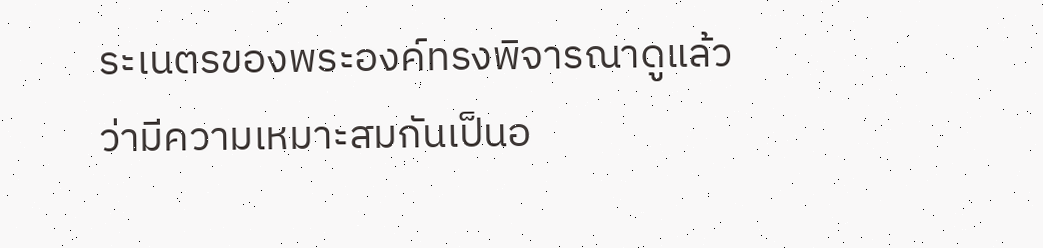ระเนตรของพระองค์ทรงพิจารณาดูแล้วว่ามีความเหมาะสมกันเป็นอ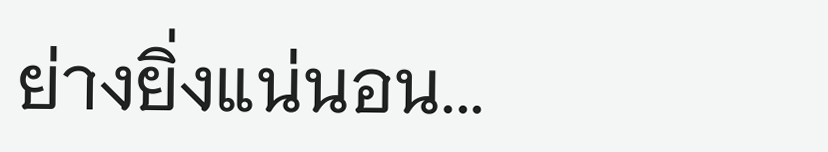ย่างยิ่งแน่นอน...